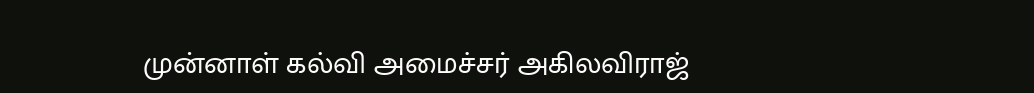முன்னாள் கல்வி அமைச்சர் அகிலவிராஜ்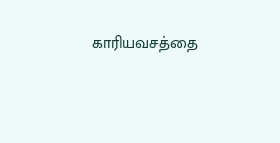காரியவசத்தை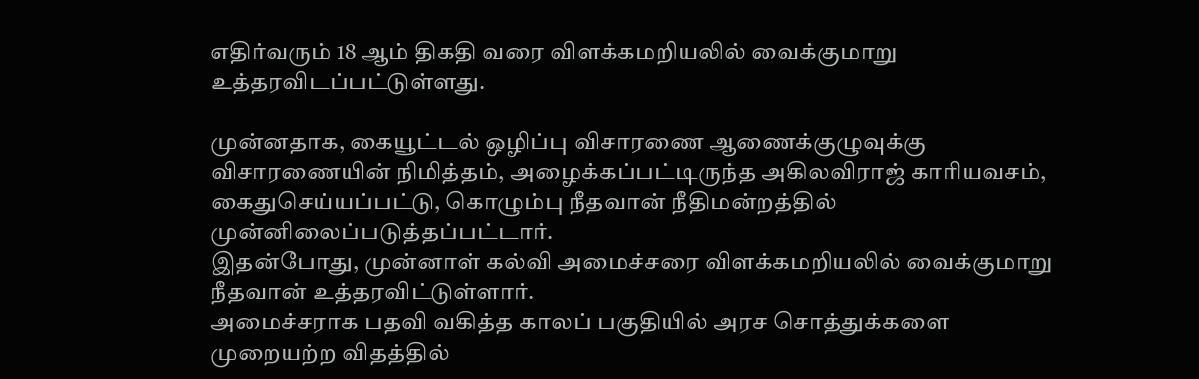எதிர்வரும் 18 ஆம் திகதி வரை விளக்கமறியலில் வைக்குமாறு உத்தரவிடப்பட்டுள்ளது.

முன்னதாக, கையூட்டல் ஒழிப்பு விசாரணை ஆணைக்குழுவுக்கு விசாரணையின் நிமித்தம், அழைக்கப்பட்டிருந்த அகிலவிராஜ் காரியவசம், கைதுசெய்யப்பட்டு, கொழும்பு நீதவான் நீதிமன்றத்தில் முன்னிலைப்படுத்தப்பட்டார்.
இதன்போது, முன்னாள் கல்வி அமைச்சரை விளக்கமறியலில் வைக்குமாறு நீதவான் உத்தரவிட்டுள்ளார்.
அமைச்சராக பதவி வகித்த காலப் பகுதியில் அரச சொத்துக்களை முறையற்ற விதத்தில்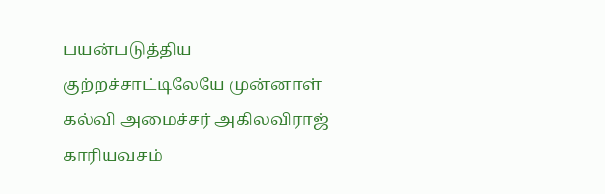பயன்படுத்திய குற்றச்சாட்டிலேயே முன்னாள் கல்வி அமைச்சர் அகிலவிராஜ் காரியவசம்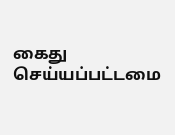கைது செய்யப்பட்டமை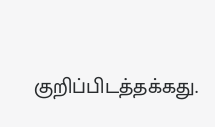குறிப்பிடத்தக்கது.